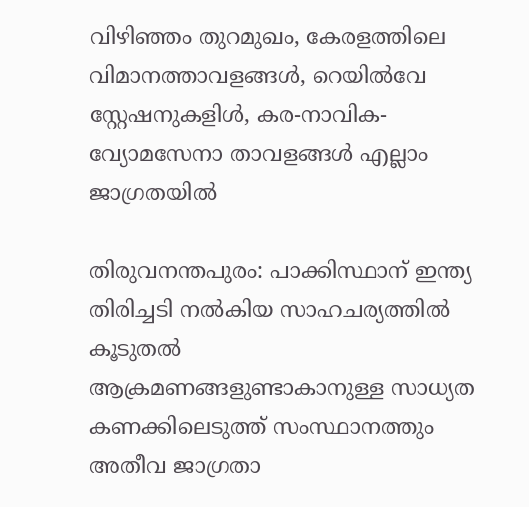വിഴിഞ്ഞം തുറമുഖം, കേരളത്തിലെ വിമാനത്താവളങ്ങള്‍, റെയില്‍വേ സ്റ്റേഷനുകളിള്‍, കര-നാവിക- വ്യോമസേനാ താവളങ്ങള്‍ എല്ലാം ജാഗ്രതയില്‍

തിരുവനന്തപുരം: പാക്കിസ്ഥാന് ഇന്ത്യ തിരിച്ചടി നല്‍കിയ സാഹചര്യത്തില്‍ കൂടുതല്‍ ആക്രമണങ്ങളുണ്ടാകാനുള്ള സാധ്യത കണക്കിലെടുത്ത് സംസ്ഥാനത്തും അതീവ ജാഗ്രതാ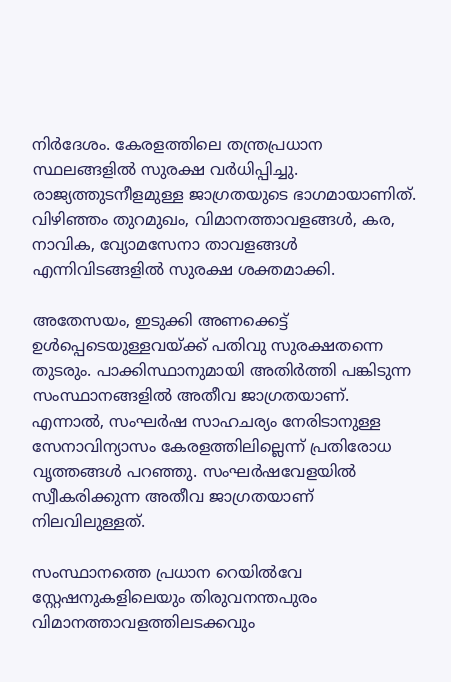നിര്‍ദേശം. കേരളത്തിലെ തന്ത്രപ്രധാന സ്ഥലങ്ങളില്‍ സുരക്ഷ വര്‍ധിപ്പിച്ചു. രാജ്യത്തുടനീളമുള്ള ജാഗ്രതയുടെ ഭാഗമായാണിത്. വിഴിഞ്ഞം തുറമുഖം, വിമാനത്താവളങ്ങള്‍, കര, നാവിക, വ്യോമസേനാ താവളങ്ങള്‍ എന്നിവിടങ്ങളില്‍ സുരക്ഷ ശക്തമാക്കി.

അതേസയം, ഇടുക്കി അണക്കെട്ട് ഉള്‍പ്പെടെയുള്ളവയ്ക്ക് പതിവു സുരക്ഷതന്നെ തുടരും. പാക്കിസ്ഥാനുമായി അതിര്‍ത്തി പങ്കിടുന്ന സംസ്ഥാനങ്ങളില്‍ അതീവ ജാഗ്രതയാണ്. എന്നാല്‍, സംഘര്‍ഷ സാഹചര്യം നേരിടാനുള്ള സേനാവിന്യാസം കേരളത്തിലില്ലെന്ന് പ്രതിരോധ വൃത്തങ്ങള്‍ പറഞ്ഞു. സംഘര്‍ഷവേളയില്‍ സ്വീകരിക്കുന്ന അതീവ ജാഗ്രതയാണ് നിലവിലുള്ളത്.

സംസ്ഥാനത്തെ പ്രധാന റെയില്‍വേ സ്റ്റേഷനുകളിലെയും തിരുവനന്തപുരം വിമാനത്താവളത്തിലടക്കവും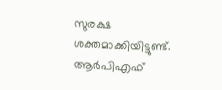സുരക്ഷ ശക്തമാക്കിയിട്ടുണ്ട്. ആര്‍പിഎഫ്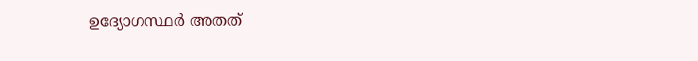ഉദ്യോഗസ്ഥര്‍ അതത്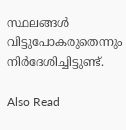സ്ഥലങ്ങള്‍ വിട്ടുപോകരുതെന്നും നിര്‍ദേശിച്ചിട്ടുണ്ട്.

Also Read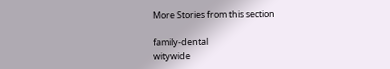More Stories from this section

family-dental
witywide